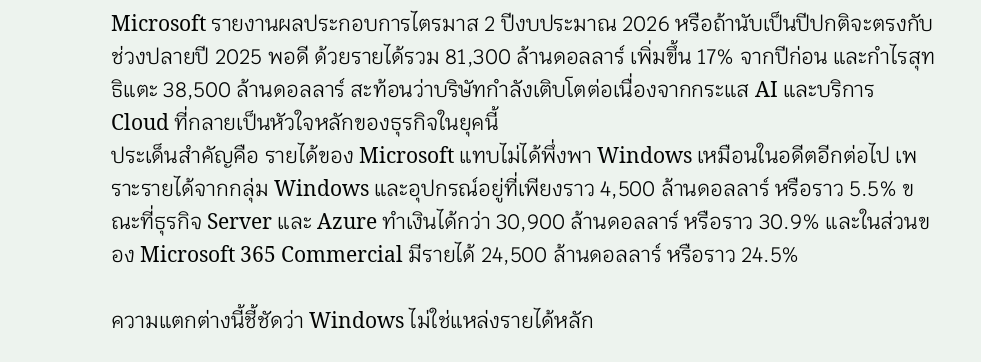Microsoft รายงานผลประกอบการไตรมาส 2 ปีงบประมาณ 2026 หรือถ้านับเป็นปีปกติจะตรงกับช่วงปลายปี 2025 พอดี ด้วยรายได้รวม 81,300 ล้านดอลลาร์ เพิ่มขึ้น 17% จากปีก่อน และกำไรสุทธิแตะ 38,500 ล้านดอลลาร์ สะท้อนว่าบริษัทกำลังเติบโตต่อเนื่องจากกระแส AI และบริการ Cloud ที่กลายเป็นหัวใจหลักของธุรกิจในยุคนี้
ประเด็นสำคัญคือ รายได้ของ Microsoft แทบไม่ได้พึ่งพา Windows เหมือนในอดีตอีกต่อไป เพราะรายได้จากกลุ่ม Windows และอุปกรณ์อยู่ที่เพียงราว 4,500 ล้านดอลลาร์ หรือราว 5.5% ขณะที่ธุรกิจ Server และ Azure ทำเงินได้กว่า 30,900 ล้านดอลลาร์ หรือราว 30.9% และในส่วนของ Microsoft 365 Commercial มีรายได้ 24,500 ล้านดอลลาร์ หรือราว 24.5%

ความแตกต่างนี้ชี้ชัดว่า Windows ไม่ใช่แหล่งรายได้หลัก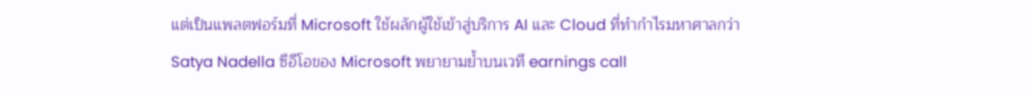แต่เป็นแพลตฟอร์มที่ Microsoft ใช้ผลักผู้ใช้เข้าสู่บริการ AI และ Cloud ที่ทำกำไรมหาศาลกว่า
Satya Nadella ซีอีโอของ Microsoft พยายามย้ำบนเวที earnings call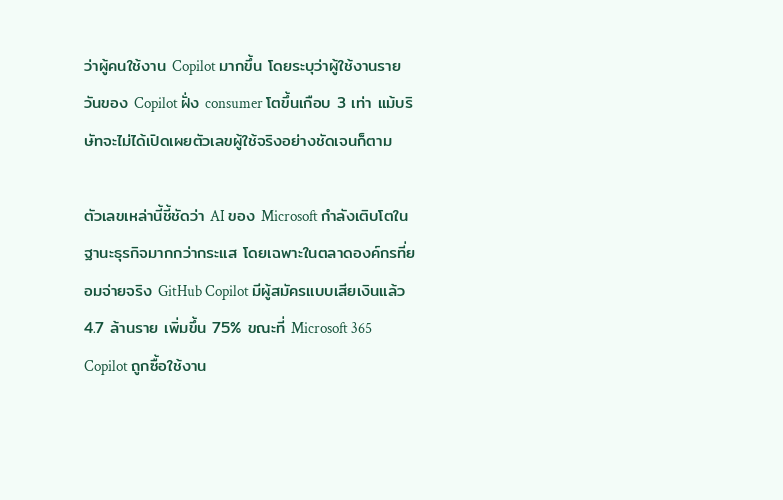ว่าผู้คนใช้งาน Copilot มากขึ้น โดยระบุว่าผู้ใช้งานรายวันของ Copilot ฝั่ง consumer โตขึ้นเกือบ 3 เท่า แม้บริษัทจะไม่ได้เปิดเผยตัวเลขผู้ใช้จริงอย่างชัดเจนก็ตาม

ตัวเลขเหล่านี้ชี้ชัดว่า AI ของ Microsoft กำลังเติบโตในฐานะธุรกิจมากกว่ากระแส โดยเฉพาะในตลาดองค์กรที่ยอมจ่ายจริง GitHub Copilot มีผู้สมัครแบบเสียเงินแล้ว 4.7 ล้านราย เพิ่มขึ้น 75% ขณะที่ Microsoft 365 Copilot ถูกซื้อใช้งาน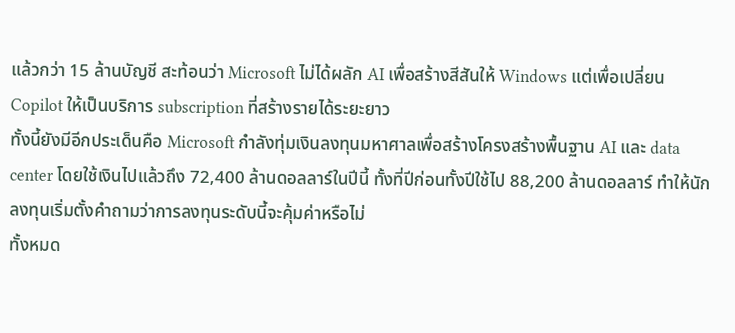แล้วกว่า 15 ล้านบัญชี สะท้อนว่า Microsoft ไม่ได้ผลัก AI เพื่อสร้างสีสันให้ Windows แต่เพื่อเปลี่ยน Copilot ให้เป็นบริการ subscription ที่สร้างรายได้ระยะยาว
ทั้งนี้ยังมีอีกประเด็นคือ Microsoft กำลังทุ่มเงินลงทุนมหาศาลเพื่อสร้างโครงสร้างพื้นฐาน AI และ data center โดยใช้เงินไปแล้วถึง 72,400 ล้านดอลลาร์ในปีนี้ ทั้งที่ปีก่อนทั้งปีใช้ไป 88,200 ล้านดอลลาร์ ทำให้นักลงทุนเริ่มตั้งคำถามว่าการลงทุนระดับนี้จะคุ้มค่าหรือไม่
ทั้งหมด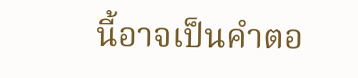นี้อาจเป็นคำตอ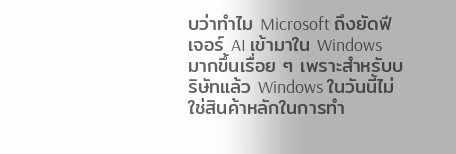บว่าทำไม Microsoft ถึงยัดฟีเจอร์ AI เข้ามาใน Windows มากขึ้นเรื่อย ๆ เพราะสำหรับบริษัทแล้ว Windows ในวันนี้ไม่ใช่สินค้าหลักในการทำ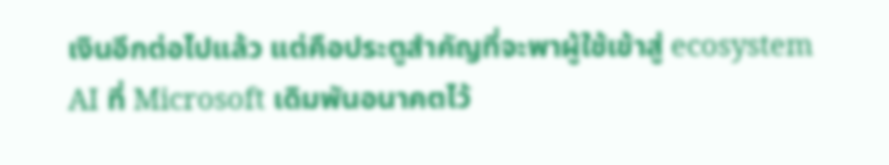เงินอีกต่อไปแล้ว แต่คือประตูสำคัญที่จะพาผู้ใช้เข้าสู่ ecosystem AI ที่ Microsoft เดิมพันอนาคตไว้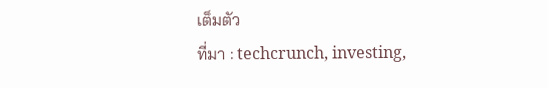เต็มตัว
ที่มา : techcrunch, investing,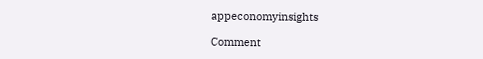appeconomyinsights

Comment